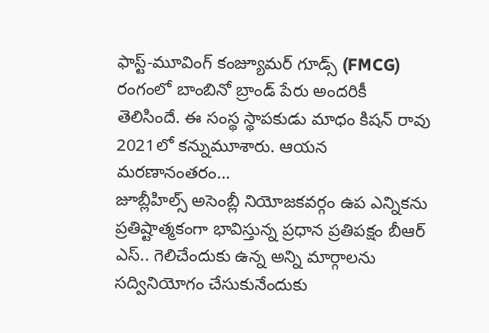ఫాస్ట్-మూవింగ్ కంజ్యూమర్ గూడ్స్ (FMCG) రంగంలో బాంబినో బ్రాండ్ పేరు అందరికీ తెలిసిందే. ఈ సంస్థ స్థాపకుడు మాధం కిషన్ రావు 2021లో కన్నుమూశారు. ఆయన మరణానంతరం…
జూబ్లీహిల్స్ అసెంబ్లీ నియోజకవర్గం ఉప ఎన్నికను ప్రతిష్టాత్మకంగా భావిస్తున్న ప్రధాన ప్రతిపక్షం బీఆర్ ఎస్.. గెలిచేందుకు ఉన్న అన్ని మార్గాలను సద్వినియోగం చేసుకునేందుకు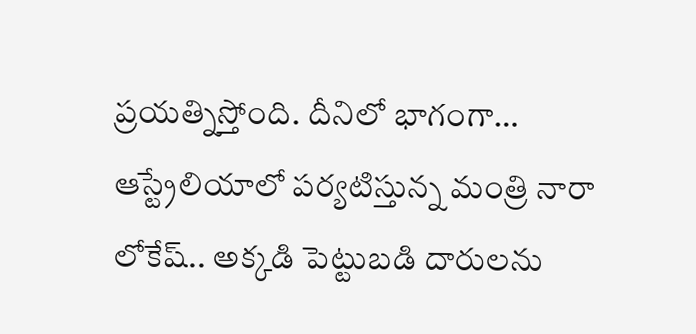ప్రయత్నిస్తోంది. దీనిలో భాగంగా…
ఆస్ట్రేలియాలో పర్యటిస్తున్న మంత్రి నారా లోకేష్.. అక్కడి పెట్టుబడి దారులను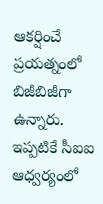ఆకర్షించే ప్రయత్నంలో బిజీబిజీగా ఉన్నారు. ఇప్పటికే సీఐఐ ఆధ్వర్యంలో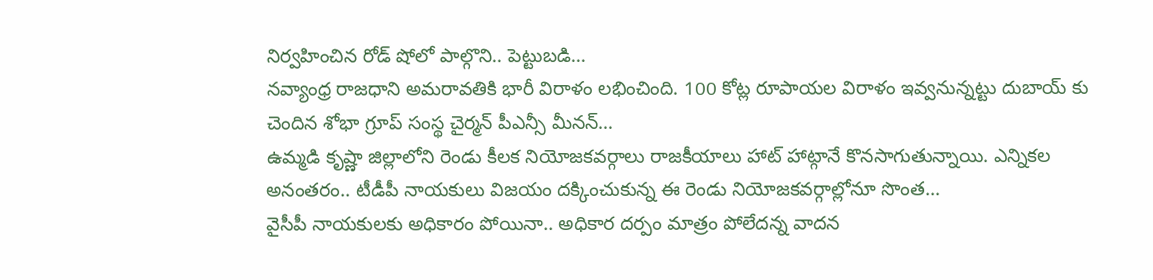నిర్వహించిన రోడ్ షోలో పాల్గొని.. పెట్టుబడి…
నవ్యాంధ్ర రాజధాని అమరావతికి భారీ విరాళం లభించింది. 100 కోట్ల రూపాయల విరాళం ఇవ్వనున్నట్టు దుబాయ్ కు చెందిన శోభా గ్రూప్ సంస్థ చైర్మన్ పీఎన్సీ మీనన్…
ఉమ్మడి కృష్ణా జిల్లాలోని రెండు కీలక నియోజకవర్గాలు రాజకీయాలు హాట్ హాట్గానే కొనసాగుతున్నాయి. ఎన్నికల అనంతరం.. టీడీపీ నాయకులు విజయం దక్కించుకున్న ఈ రెండు నియోజకవర్గాల్లోనూ సొంత…
వైసీపీ నాయకులకు అధికారం పోయినా.. అధికార దర్పం మాత్రం పోలేదన్న వాదన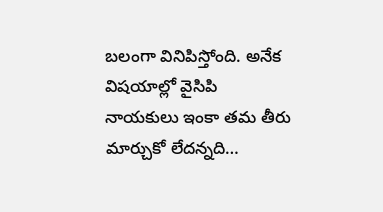బలంగా వినిపిస్తోంది. అనేక విషయాల్లో వైసిపి నాయకులు ఇంకా తమ తీరు మార్చుకో లేదన్నది…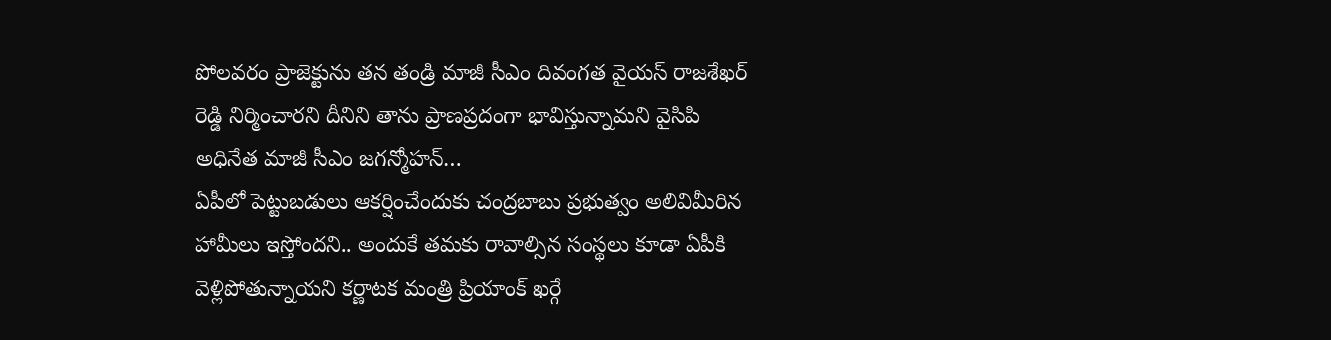పోలవరం ప్రాజెక్టును తన తండ్రి మాజీ సీఎం దివంగత వైయస్ రాజశేఖర్ రెడ్డి నిర్మించారని దీనిని తాను ప్రాణప్రదంగా భావిస్తున్నామని వైసిపి అధినేత మాజీ సీఎం జగన్మోహన్…
ఏపీలో పెట్టుబడులు ఆకర్షించేందుకు చంద్రబాబు ప్రభుత్వం అలివిమీరిన హామీలు ఇస్తోందని.. అందుకే తమకు రావాల్సిన సంస్థలు కూడా ఏపీకి వెళ్లిపోతున్నాయని కర్ణాటక మంత్రి ప్రియాంక్ ఖర్గే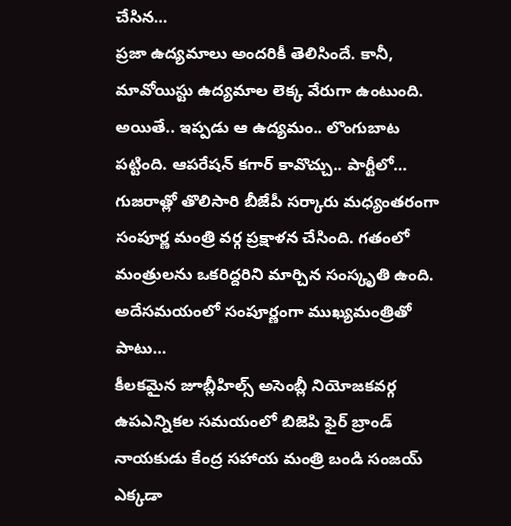చేసిన…
ప్రజా ఉద్యమాలు అందరికీ తెలిసిందే. కానీ, మావోయిస్టు ఉద్యమాల లెక్క వేరుగా ఉంటుంది. అయితే.. ఇప్పడు ఆ ఉద్యమం.. లొంగుబాట పట్టింది. ఆపరేషన్ కగార్ కావొచ్చు.. పార్టీలో…
గుజరాత్లో తొలిసారి బీజేపీ సర్కారు మధ్యంతరంగా సంపూర్ణ మంత్రి వర్గ ప్రక్షాళన చేసింది. గతంలో మంత్రులను ఒకరిద్దరిని మార్చిన సంస్కృతి ఉంది. అదేసమయంలో సంపూర్ణంగా ముఖ్యమంత్రితో పాటు…
కీలకమైన జూబ్లీహిల్స్ అసెంబ్లీ నియోజకవర్గ ఉపఎన్నికల సమయంలో బిజెపి ఫైర్ బ్రాండ్ నాయకుడు కేంద్ర సహాయ మంత్రి బండి సంజయ్ ఎక్కడా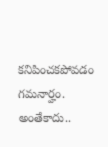కనిపించకపోవడం గమనార్హం. అంతేకాదు..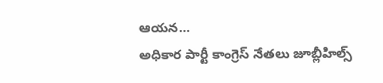ఆయన…
అధికార పార్టీ కాంగ్రెస్ నేతలు జూబ్లీహిల్స్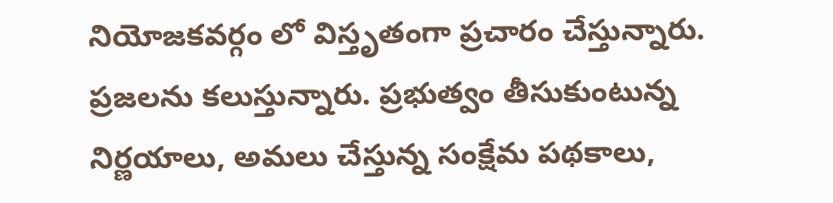నియోజకవర్గం లో విస్తృతంగా ప్రచారం చేస్తున్నారు. ప్రజలను కలుస్తున్నారు. ప్రభుత్వం తీసుకుంటున్న నిర్ణయాలు, అమలు చేస్తున్న సంక్షేమ పథకాలు,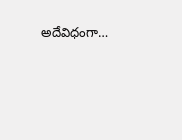అదేవిధంగా…